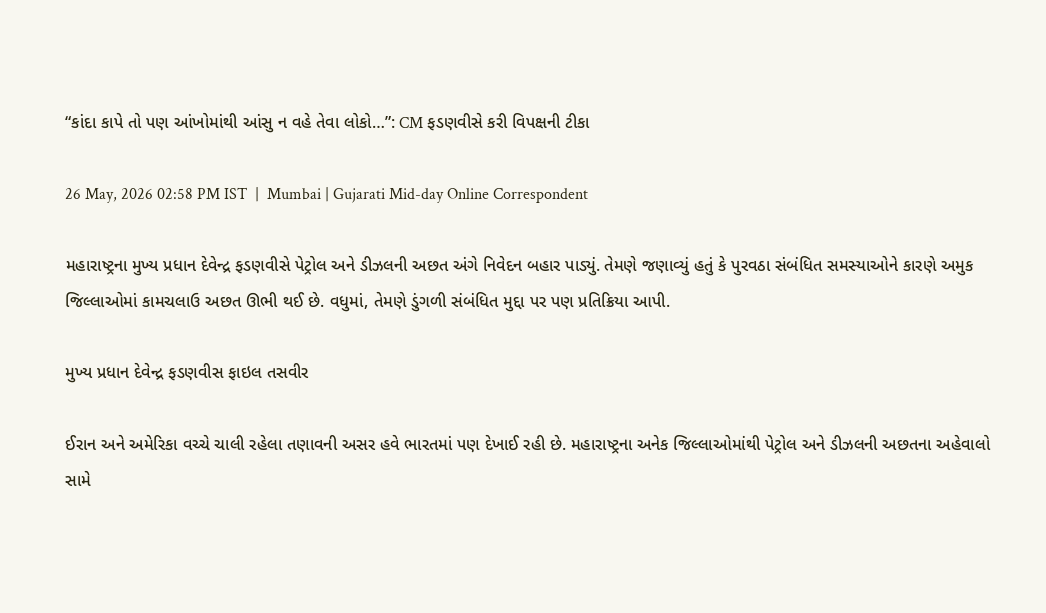“કાંદા કાપે તો પણ આંખોમાંથી આંસુ ન વહે તેવા લોકો…”: CM ફડણવીસે કરી વિપક્ષની ટીકા

26 May, 2026 02:58 PM IST  |  Mumbai | Gujarati Mid-day Online Correspondent

મહારાષ્ટ્રના મુખ્ય પ્રધાન દેવેન્દ્ર ફડણવીસે પેટ્રોલ અને ડીઝલની અછત અંગે નિવેદન બહાર પાડ્યું. તેમણે જણાવ્યું હતું કે પુરવઠા સંબંધિત સમસ્યાઓને કારણે અમુક જિલ્લાઓમાં કામચલાઉ અછત ઊભી થઈ છે. વધુમાં, તેમણે ડુંગળી સંબંધિત મુદ્દા પર પણ પ્રતિક્રિયા આપી.

મુખ્ય પ્રધાન દેવેન્દ્ર ફડણવીસ ફાઇલ તસવીર

ઈરાન અને અમેરિકા વચ્ચે ચાલી રહેલા તણાવની અસર હવે ભારતમાં પણ દેખાઈ રહી છે. મહારાષ્ટ્રના અનેક જિલ્લાઓમાંથી પેટ્રોલ અને ડીઝલની અછતના અહેવાલો સામે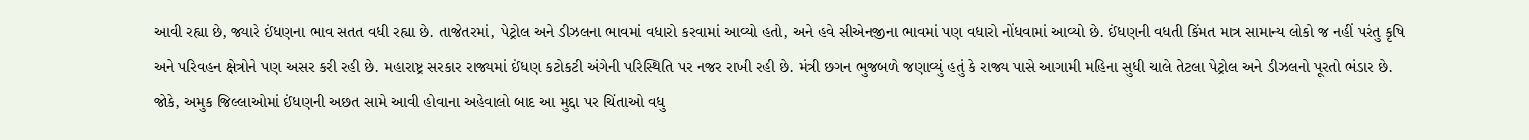આવી રહ્યા છે, જ્યારે ઈંધણના ભાવ સતત વધી રહ્યા છે. તાજેતરમાં, પેટ્રોલ અને ડીઝલના ભાવમાં વધારો કરવામાં આવ્યો હતો, અને હવે સીએનજીના ભાવમાં પણ વધારો નોંધવામાં આવ્યો છે. ઈંધણની વધતી કિંમત માત્ર સામાન્ય લોકો જ નહીં પરંતુ કૃષિ અને પરિવહન ક્ષેત્રોને પણ અસર કરી રહી છે. મહારાષ્ટ્ર સરકાર રાજ્યમાં ઈંધણ કટોકટી અંગેની પરિસ્થિતિ પર નજર રાખી રહી છે. મંત્રી છગન ભુજબળે જણાવ્યું હતું કે રાજ્ય પાસે આગામી મહિના સુધી ચાલે તેટલા પેટ્રોલ અને ડીઝલનો પૂરતો ભંડાર છે. જોકે, અમુક જિલ્લાઓમાં ઈંધણની અછત સામે આવી હોવાના અહેવાલો બાદ આ મુદ્દા પર ચિંતાઓ વધુ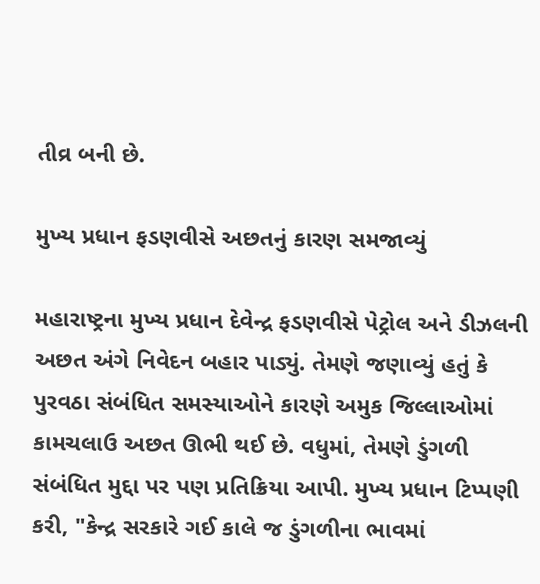તીવ્ર બની છે.

મુખ્ય પ્રધાન ફડણવીસે અછતનું કારણ સમજાવ્યું

મહારાષ્ટ્રના મુખ્ય પ્રધાન દેવેન્દ્ર ફડણવીસે પેટ્રોલ અને ડીઝલની અછત અંગે નિવેદન બહાર પાડ્યું. તેમણે જણાવ્યું હતું કે પુરવઠા સંબંધિત સમસ્યાઓને કારણે અમુક જિલ્લાઓમાં કામચલાઉ અછત ઊભી થઈ છે. વધુમાં, તેમણે ડુંગળી સંબંધિત મુદ્દા પર પણ પ્રતિક્રિયા આપી. મુખ્ય પ્રધાન ટિપ્પણી કરી, "કેન્દ્ર સરકારે ગઈ કાલે જ ડુંગળીના ભાવમાં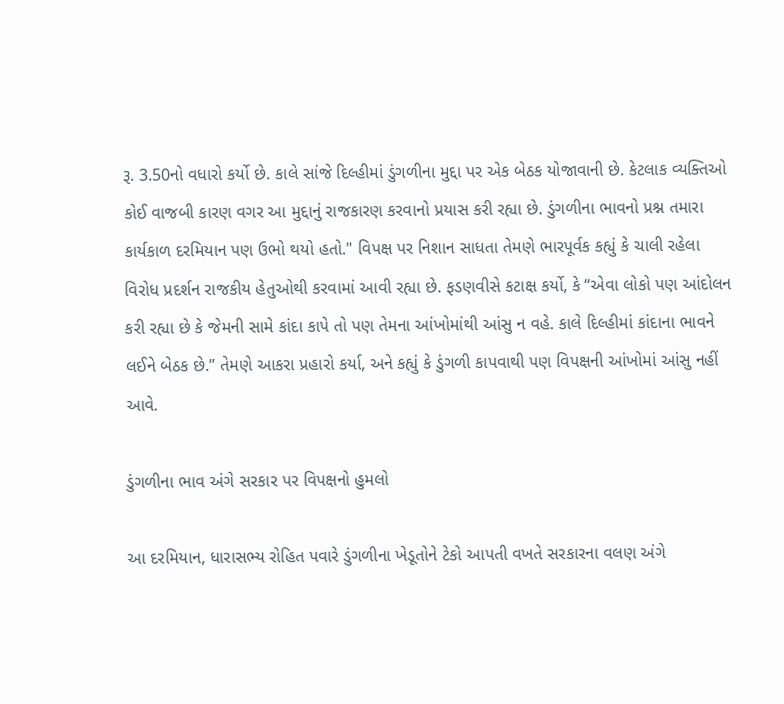રૂ. 3.50નો વધારો કર્યો છે. કાલે સાંજે દિલ્હીમાં ડુંગળીના મુદ્દા પર એક બેઠક યોજાવાની છે. કેટલાક વ્યક્તિઓ કોઈ વાજબી કારણ વગર આ મુદ્દાનું રાજકારણ કરવાનો પ્રયાસ કરી રહ્યા છે. ડુંગળીના ભાવનો પ્રશ્ન તમારા કાર્યકાળ દરમિયાન પણ ઉભો થયો હતો." વિપક્ષ પર નિશાન સાધતા તેમણે ભારપૂર્વક કહ્યું કે ચાલી રહેલા વિરોધ પ્રદર્શન રાજકીય હેતુઓથી કરવામાં આવી રહ્યા છે. ફડણવીસે કટાક્ષ કર્યો, કે “એવા લોકો પણ આંદોલન કરી રહ્યા છે કે જેમની સામે કાંદા કાપે તો પણ તેમના આંખોમાંથી આંસુ ન વહે. કાલે દિલ્હીમાં કાંદાના ભાવને લઈને બેઠક છે.” તેમણે આકરા પ્રહારો કર્યા, અને કહ્યું કે ડુંગળી કાપવાથી પણ વિપક્ષની આંખોમાં આંસુ નહીં આવે.

ડુંગળીના ભાવ અંગે સરકાર પર વિપક્ષનો હુમલો

આ દરમિયાન, ધારાસભ્ય રોહિત પવારે ડુંગળીના ખેડૂતોને ટેકો આપતી વખતે સરકારના વલણ અંગે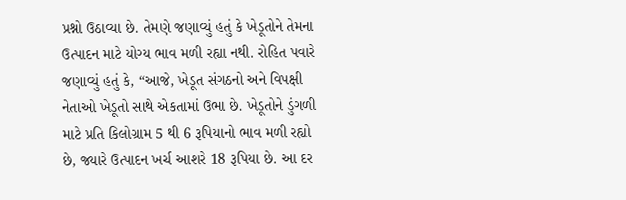પ્રશ્નો ઉઠાવ્યા છે. તેમણે જણાવ્યું હતું કે ખેડૂતોને તેમના ઉત્પાદન માટે યોગ્ય ભાવ મળી રહ્યા નથી. રોહિત પવારે જણાવ્યું હતું કે, “આજે, ખેડૂત સંગઠનો અને વિપક્ષી નેતાઓ ખેડૂતો સાથે એકતામાં ઉભા છે. ખેડૂતોને ડુંગળી માટે પ્રતિ કિલોગ્રામ 5 થી 6 રૂપિયાનો ભાવ મળી રહ્યો છે, જ્યારે ઉત્પાદન ખર્ચ આશરે 18 રૂપિયા છે. આ દર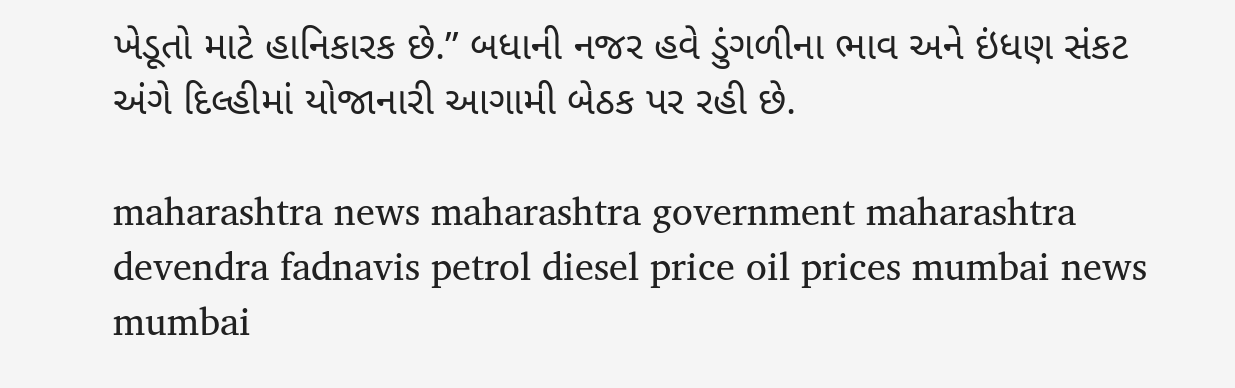ખેડૂતો માટે હાનિકારક છે.” બધાની નજર હવે ડુંગળીના ભાવ અને ઇંધણ સંકટ અંગે દિલ્હીમાં યોજાનારી આગામી બેઠક પર રહી છે.

maharashtra news maharashtra government maharashtra devendra fadnavis petrol diesel price oil prices mumbai news mumbai